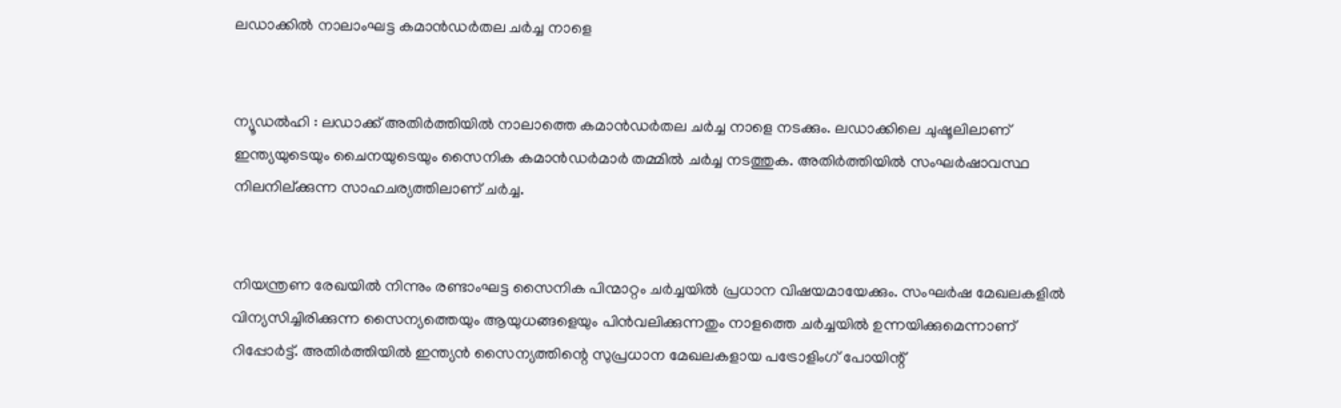ലഡാക്കില്‍ നാലാംഘട്ട കമാന്‍ഡര്‍തല ചര്‍ച്ച നാളെ


ന്യൂഡല്‍ഹി : ലഡാക്ക് അതിര്‍ത്തിയില്‍ നാലാത്തെ കമാന്‍ഡര്‍തല ചര്‍ച്ച നാളെ നടക്കും. ലഡാക്കിലെ ചുഷൂലിലാണ് ഇന്ത്യയുടെയും ചൈനയുടെയും സൈനിക കമാന്‍ഡര്‍മാര്‍ തമ്മില്‍ ചര്‍ച്ച നടത്തുക. അതിര്‍ത്തിയില്‍ സംഘര്‍ഷാവസ്ഥ നിലനില്ക്കുന്ന സാഹചര്യത്തിലാണ് ചര്‍ച്ച.


നിയന്ത്രണ രേഖയില്‍ നിന്നും രണ്ടാംഘട്ട സൈനിക പിന്മാറ്റം ചര്‍ച്ചയില്‍ പ്രധാന വിഷയമായേക്കും. സംഘര്‍ഷ മേഖലകളില്‍ വിന്യസിച്ചിരിക്കുന്ന സൈന്യത്തെയും ആയുധങ്ങളെയും പിന്‍വലിക്കുന്നതും നാളത്തെ ചര്‍ച്ചയില്‍ ഉന്നയിക്കുമെന്നാണ് റിപ്പോര്‍ട്ട്. അതിര്‍ത്തിയില്‍ ഇന്ത്യന്‍ സൈന്യത്തിന്റെ സുപ്രധാന മേഖലകളായ പട്രോളിംഗ് പോയിന്റ്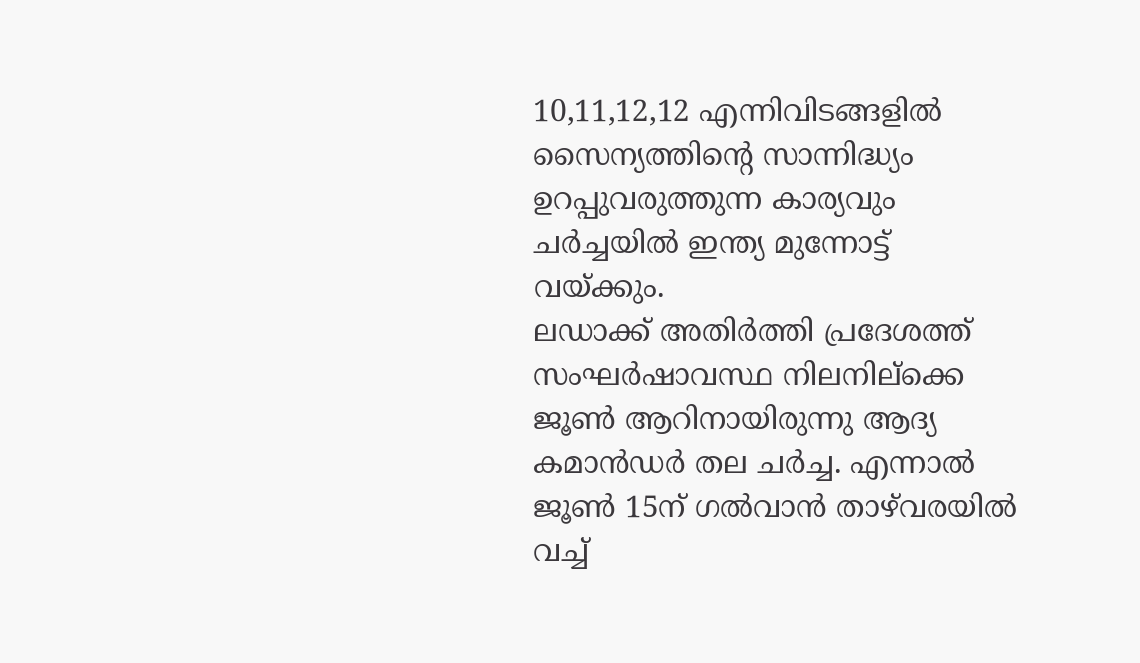10,11,12,12 എന്നിവിടങ്ങളില്‍ സൈന്യത്തിന്റെ സാന്നിദ്ധ്യം ഉറപ്പുവരുത്തുന്ന കാര്യവും ചര്‍ച്ചയില്‍ ഇന്ത്യ മുന്നോട്ട് വയ്ക്കും.
ലഡാക്ക് അതിര്‍ത്തി പ്രദേശത്ത് സംഘര്‍ഷാവസ്ഥ നിലനില്ക്കെ ജൂണ്‍ ആറിനായിരുന്നു ആദ്യ കമാന്‍ഡര്‍ തല ചര്‍ച്ച. എന്നാല്‍ ജൂണ്‍ 15ന് ഗല്‍വാന്‍ താഴ്‌വരയില്‍ വച്ച്‌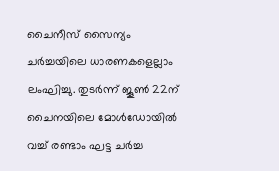ചൈനീസ് സൈന്യം ചര്‍ച്ചയിലെ ധാരണകളെല്ലാം ലംഘിച്ചു. തുടര്‍ന്ന് ജൂണ്‍ 22ന് ചൈനയിലെ മോള്‍ഡോയില്‍ വച്ച്‌ രണ്ടാം ഘട്ട ചര്‍ച്ച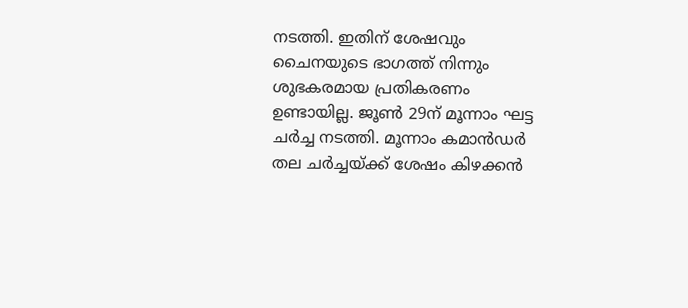നടത്തി. ഇതിന് ശേഷവും ചൈനയുടെ ഭാഗത്ത് നിന്നും ശുഭകരമായ പ്രതികരണം ഉണ്ടായില്ല. ജൂണ്‍ 29ന് മൂന്നാം ഘട്ട ചര്‍ച്ച നടത്തി. മൂന്നാം കമാന്‍ഡര്‍ തല ചര്‍ച്ചയ്ക്ക് ശേഷം കിഴക്കന്‍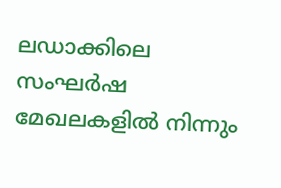ലഡാക്കിലെ സംഘര്‍ഷ മേഖലകളില്‍ നിന്നും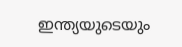ഇന്ത്യയുടെയും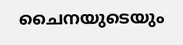ചൈനയുടെയും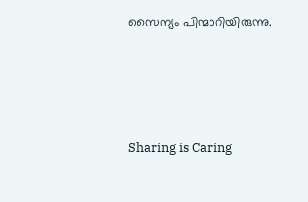സൈന്യം പിന്മാറിയിരുന്നു.




Sharing is Caring